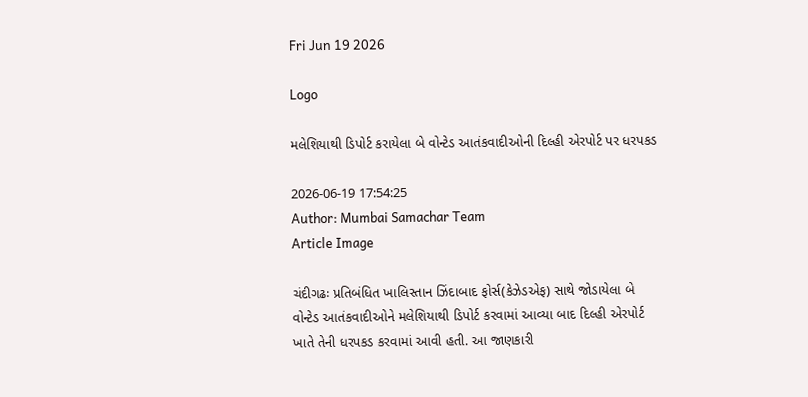Fri Jun 19 2026

Logo

મલેશિયાથી ડિપોર્ટ કરાયેલા બે વોન્ટેડ આતંકવાદીઓની દિલ્હી એરપોર્ટ પર ધરપકડ

2026-06-19 17:54:25
Author: Mumbai Samachar Team
Article Image

ચંદીગઢઃ પ્રતિબંધિત ખાલિસ્તાન ઝિંદાબાદ ફોર્સ(કેઝેડએફ) સાથે જોડાયેલા બે વોન્ટેડ આતંકવાદીઓને મલેશિયાથી ડિપોર્ટ કરવામાં આવ્યા બાદ દિલ્હી એરપોર્ટ ખાતે તેની ધરપકડ કરવામાં આવી હતી. આ જાણકારી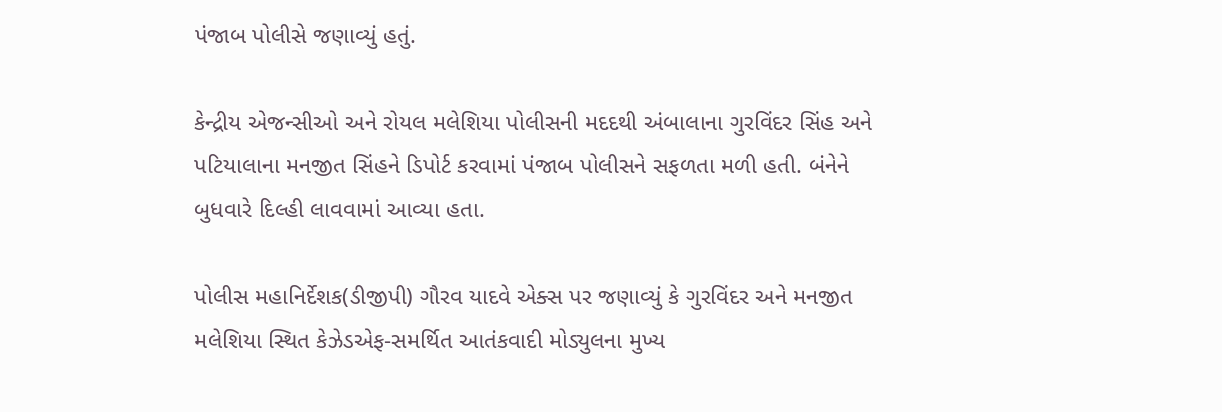પંજાબ પોલીસે જણાવ્યું હતું.

કેન્દ્રીય એજન્સીઓ અને રોયલ મલેશિયા પોલીસની મદદથી અંબાલાના ગુરવિંદર સિંહ અને પટિયાલાના મનજીત સિંહને ડિપોર્ટ કરવામાં પંજાબ પોલીસને સફળતા મળી હતી. બંનેને બુધવારે દિલ્હી લાવવામાં આવ્યા હતા.

પોલીસ મહાનિર્દેશક(ડીજીપી) ગૌરવ યાદવે એક્સ પર જણાવ્યું કે ગુરવિંદર અને મનજીત મલેશિયા સ્થિત કેઝેડએફ-સમર્થિત આતંકવાદી મોડ્યુલના મુખ્ય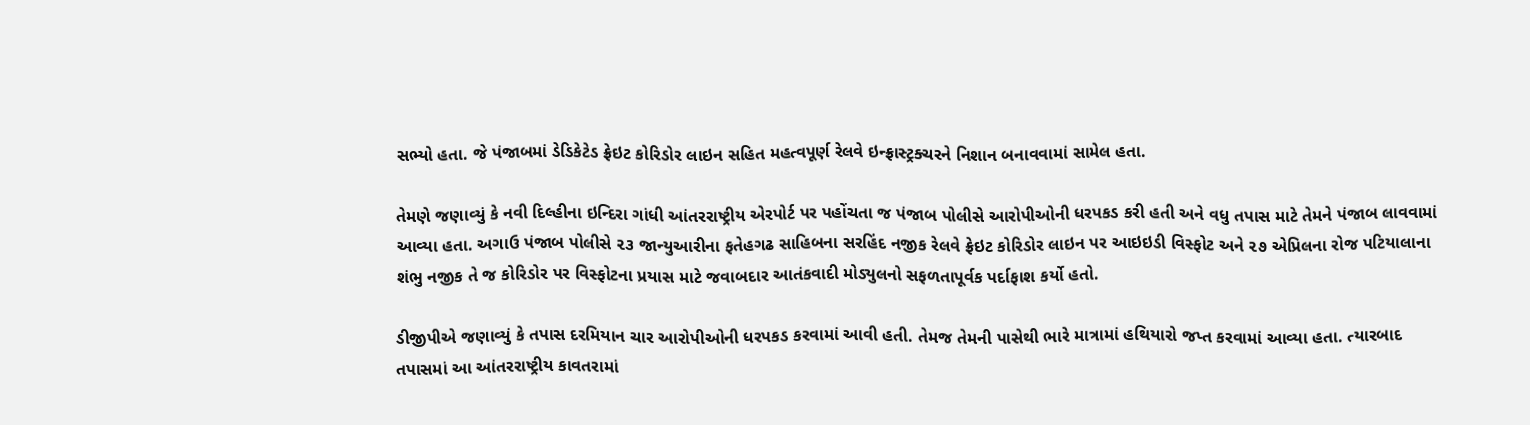સભ્યો હતા. જે પંજાબમાં ડેડિકેટેડ ફ્રેઇટ કોરિડોર લાઇન સહિત મહત્વપૂર્ણ રેલવે ઇન્ફ્રાસ્ટ્રક્ચરને નિશાન બનાવવામાં સામેલ હતા.

તેમણે જણાવ્યું કે નવી દિલ્હીના ઇન્દિરા ગાંધી આંતરરાષ્ટ્રીય એરપોર્ટ પર પહોંચતા જ પંજાબ પોલીસે આરોપીઓની ધરપકડ કરી હતી અને વધુ તપાસ માટે તેમને પંજાબ લાવવામાં આવ્યા હતા. અગાઉ પંજાબ પોલીસે ૨૩ જાન્યુઆરીના ફતેહગઢ સાહિબના સરહિંદ નજીક રેલવે ફ્રેઇટ કોરિડોર લાઇન પર આઇઇડી વિસ્ફોટ અને ૨૭ એપ્રિલના રોજ પટિયાલાના શંભુ નજીક તે જ કોરિડોર પર વિસ્ફોટના પ્રયાસ માટે જવાબદાર આતંકવાદી મોડ્યુલનો સફળતાપૂર્વક પર્દાફાશ કર્યો હતો.

ડીજીપીએ જણાવ્યું કે તપાસ દરમિયાન ચાર આરોપીઓની ધરપકડ કરવામાં આવી હતી. તેમજ તેમની પાસેથી ભારે માત્રામાં હથિયારો જપ્ત કરવામાં આવ્યા હતા. ત્યારબાદ તપાસમાં આ આંતરરાષ્ટ્રીય કાવતરામાં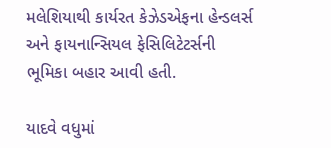મલેશિયાથી કાર્યરત કેઝેડએફના હેન્ડલર્સ અને ફાયનાન્સિયલ ફેસિલિટેટર્સની ભૂમિકા બહાર આવી હતી.

યાદવે વધુમાં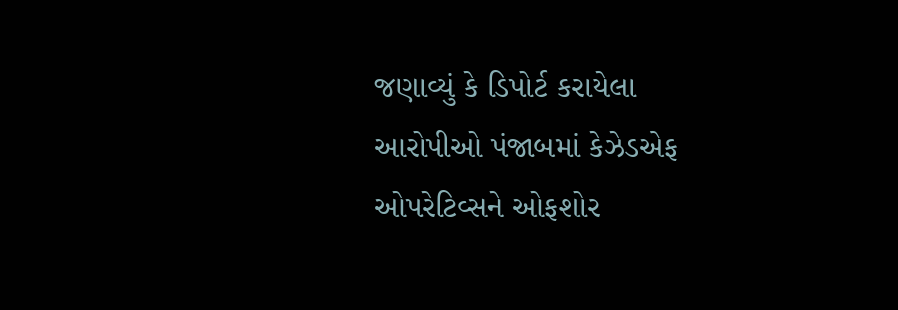જણાવ્યું કે ડિપોર્ટ કરાયેલા આરોપીઓ પંજાબમાં કેઝેડએફ ઓપરેટિવ્સને ઓફશોર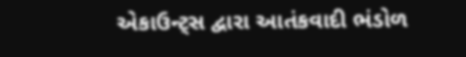એકાઉન્ટ્સ દ્વારા આતંકવાદી ભંડોળ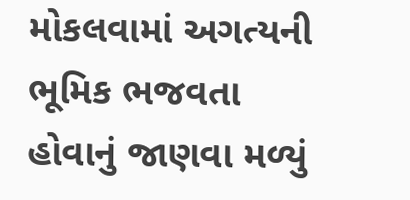મોકલવામાં અગત્યની ભૂમિક ભજવતા હોવાનું જાણવા મળ્યું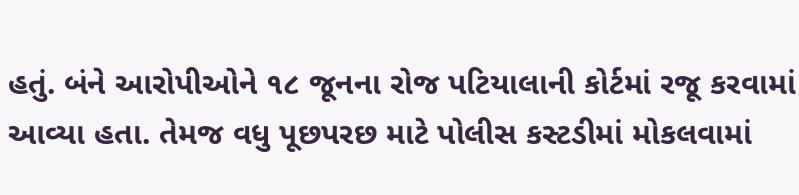હતું. બંને આરોપીઓને ૧૮ જૂનના રોજ પટિયાલાની કોર્ટમાં રજૂ કરવામાં આવ્યા હતા. તેમજ વધુ પૂછપરછ માટે પોલીસ કસ્ટડીમાં મોકલવામાં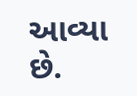આવ્યા છે.